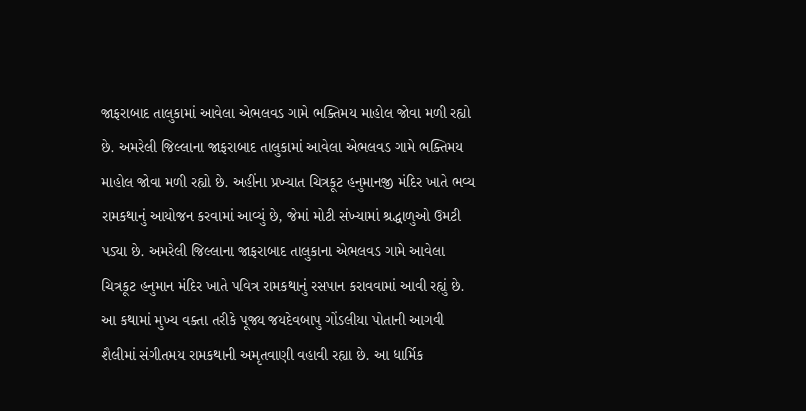જાફરાબાદ તાલુકામાં આવેલા એભલવડ ગામે ભક્તિમય માહોલ જોવા મળી રહ્યો છે. અમરેલી જિલ્લાના જાફરાબાદ તાલુકામાં આવેલા એભલવડ ગામે ભક્તિમય માહોલ જોવા મળી રહ્યો છે. અહીંના પ્રખ્યાત ચિત્રકૂટ હનુમાનજી મંદિર ખાતે ભવ્ય રામકથાનું આયોજન કરવામાં આવ્યું છે, જેમાં મોટી સંખ્યામાં શ્રદ્ધાળુઓ ઉમટી પડ્યા છે. અમરેલી જિલ્લાના જાફરાબાદ તાલુકાના એભલવડ ગામે આવેલા ચિત્રકૂટ હનુમાન મંદિર ખાતે પવિત્ર રામકથાનું રસપાન કરાવવામાં આવી રહ્યું છે. આ કથામાં મુખ્ય વક્તા તરીકે પૂજ્ય જયદેવબાપુ ગોંડલીયા પોતાની આગવી શૈલીમાં સંગીતમય રામકથાની અમૃતવાણી વહાવી રહ્યા છે. આ ધાર્મિક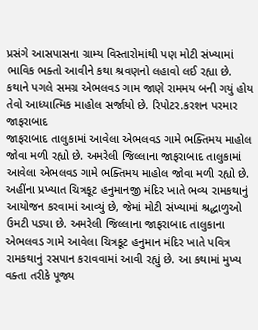પ્રસંગે આસપાસના ગ્રામ્ય વિસ્તારોમાંથી પણ મોટી સંખ્યામાં ભાવિક ભક્તો આવીને કથા શ્રવણનો લહાવો લઈ રહ્યા છે. કથાને પગલે સમગ્ર એભલવડ ગામ જાણે રામમય બની ગયું હોય તેવો આધ્યાત્મિક માહોલ સર્જાયો છે. રિપોટર.કરશન પરમાર જાફરાબાદ
જાફરાબાદ તાલુકામાં આવેલા એભલવડ ગામે ભક્તિમય માહોલ જોવા મળી રહ્યો છે. અમરેલી જિલ્લાના જાફરાબાદ તાલુકામાં આવેલા એભલવડ ગામે ભક્તિમય માહોલ જોવા મળી રહ્યો છે. અહીંના પ્રખ્યાત ચિત્રકૂટ હનુમાનજી મંદિર ખાતે ભવ્ય રામકથાનું આયોજન કરવામાં આવ્યું છે, જેમાં મોટી સંખ્યામાં શ્રદ્ધાળુઓ ઉમટી પડ્યા છે. અમરેલી જિલ્લાના જાફરાબાદ તાલુકાના એભલવડ ગામે આવેલા ચિત્રકૂટ હનુમાન મંદિર ખાતે પવિત્ર રામકથાનું રસપાન કરાવવામાં આવી રહ્યું છે. આ કથામાં મુખ્ય વક્તા તરીકે પૂજ્ય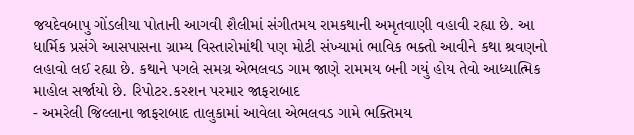જયદેવબાપુ ગોંડલીયા પોતાની આગવી શૈલીમાં સંગીતમય રામકથાની અમૃતવાણી વહાવી રહ્યા છે. આ ધાર્મિક પ્રસંગે આસપાસના ગ્રામ્ય વિસ્તારોમાંથી પણ મોટી સંખ્યામાં ભાવિક ભક્તો આવીને કથા શ્રવણનો લહાવો લઈ રહ્યા છે. કથાને પગલે સમગ્ર એભલવડ ગામ જાણે રામમય બની ગયું હોય તેવો આધ્યાત્મિક માહોલ સર્જાયો છે. રિપોટર.કરશન પરમાર જાફરાબાદ
- અમરેલી જિલ્લાના જાફરાબાદ તાલુકામાં આવેલા એભલવડ ગામે ભક્તિમય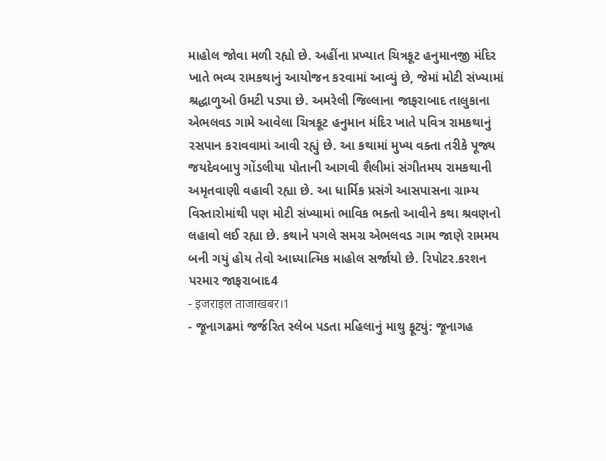માહોલ જોવા મળી રહ્યો છે. અહીંના પ્રખ્યાત ચિત્રકૂટ હનુમાનજી મંદિર ખાતે ભવ્ય રામકથાનું આયોજન કરવામાં આવ્યું છે, જેમાં મોટી સંખ્યામાં શ્રદ્ધાળુઓ ઉમટી પડ્યા છે. અમરેલી જિલ્લાના જાફરાબાદ તાલુકાના એભલવડ ગામે આવેલા ચિત્રકૂટ હનુમાન મંદિર ખાતે પવિત્ર રામકથાનું રસપાન કરાવવામાં આવી રહ્યું છે. આ કથામાં મુખ્ય વક્તા તરીકે પૂજ્ય જયદેવબાપુ ગોંડલીયા પોતાની આગવી શૈલીમાં સંગીતમય રામકથાની અમૃતવાણી વહાવી રહ્યા છે. આ ધાર્મિક પ્રસંગે આસપાસના ગ્રામ્ય વિસ્તારોમાંથી પણ મોટી સંખ્યામાં ભાવિક ભક્તો આવીને કથા શ્રવણનો લહાવો લઈ રહ્યા છે. કથાને પગલે સમગ્ર એભલવડ ગામ જાણે રામમય બની ગયું હોય તેવો આધ્યાત્મિક માહોલ સર્જાયો છે. રિપોટર.કરશન પરમાર જાફરાબાદ4
- इजराइल ताजाखबर।1
- જૂનાગઢમાં જર્જરિત સ્લેબ પડતા મહિલાનું માથુ ફૂટ્યું: જૂનાગહ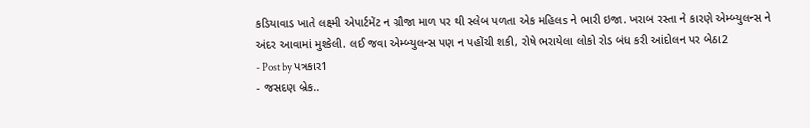કડિયાવાડ ખાતે લક્ષ્મી એપાર્ટમેંટ ન ગ્રૌજા માળ પર થી સ્લેબ પળતા એક મહિલs ને ભારી ઇજા. ખરાબ રસ્તા ને કારણે એમ્બ્યુલન્સ ને અંદર આવામાં મુશ્કેલી. લઈ જવા એમ્બ્યુલન્સ પણ ન પહોંચી શકી, રોષે ભરાયેલા લોકો રોડ બંધ કરી આંદોલન પર બેઠા2
- Post by પત્રકાર1
- જસદણ બ્રેક..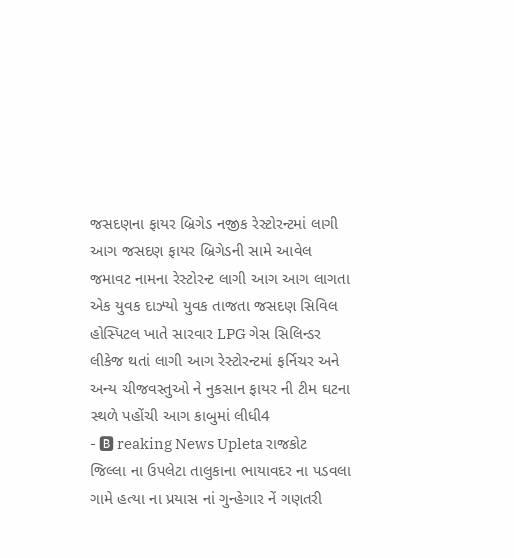જસદણના ફાયર બ્રિગેડ નજીક રેસ્ટોરન્ટમાં લાગી આગ જસદણ ફાયર બ્રિગેડની સામે આવેલ જમાવટ નામના રેસ્ટોરન્ટ લાગી આગ આગ લાગતા એક યુવક દાઝ્યો યુવક તાજતા જસદણ સિવિલ હોસ્પિટલ ખાતે સારવાર LPG ગેસ સિલિન્ડર લીકેજ થતાં લાગી આગ રેસ્ટોરન્ટમાં ફર્નિચર અને અન્ય ચીજવસ્તુઓ ને નુકસાન ફાયર ની ટીમ ઘટના સ્થળે પહોંચી આગ કાબુમાં લીધી4
- 🅱 reaking News Upleta રાજકોટ જિલ્લા ના ઉપલેટા તાલુકાના ભાયાવદર ના પડવલા ગામે હત્યા ના પ્રયાસ નાં ગુન્હેગાર નેં ગણતરી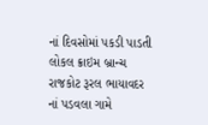નાં દિવસોમાં પકડી પાડતી લોકલ ક્રાઇમ બ્રાન્ચ રાજકોટ રૂરલ ભાયાવદર નાં પડવલા ગામે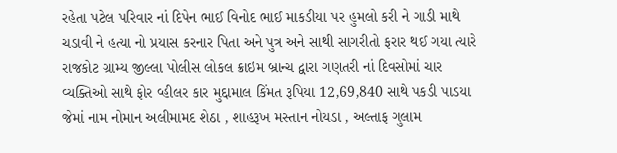રહેતા પટેલ પરિવાર નાં દિપેન ભાઈ વિનોદ ભાઈ માકડીયા પર હુમલો કરી ને ગાડી માથે ચડાવી ને હત્યા નો પ્રયાસ કરનાર પિતા અને પુત્ર અને સાથી સાગરીતો ફરાર થઈ ગયા ત્યારે રાજકોટ ગ્રામ્ય જીલ્લા પોલીસ લોકલ ક્રાઇમ બ્રાન્ચ દ્વારા ગણતરી નાં દિવસોમાં ચાર વ્યક્તિઓ સાથે ફોર વ્હીલર કાર મુદ્દામાલ કિંમત રૂપિયા 12,69,840 સાથે પકડી પાડયા જેમાં નામ નોમાન અલીમામદ શેઠા , શાહરૂખ મસ્તાન નોયડા , અલ્તાફ ગુલામ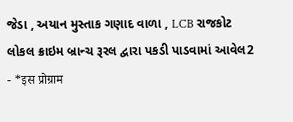જેડા , અયાન મુસ્તાક ગણાદ વાળા , LCB રાજકોટ લોકલ ક્રાઇમ બ્રાન્ચ રૂરલ દ્વારા પકડી પાડવામાં આવેલ2
- *इस प्रोग्राम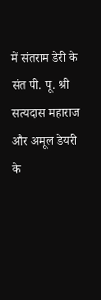में संतराम डेरी के संत पी. पू. श्री सत्यदास महाराज और अमूल डेयरी के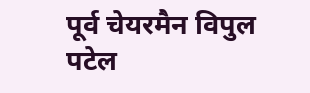पूर्व चेयरमैन विपुल पटेल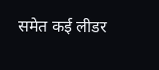समेत कई लीडर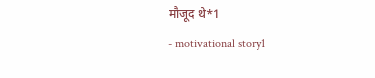मौजूद थे*1
- motivational story1